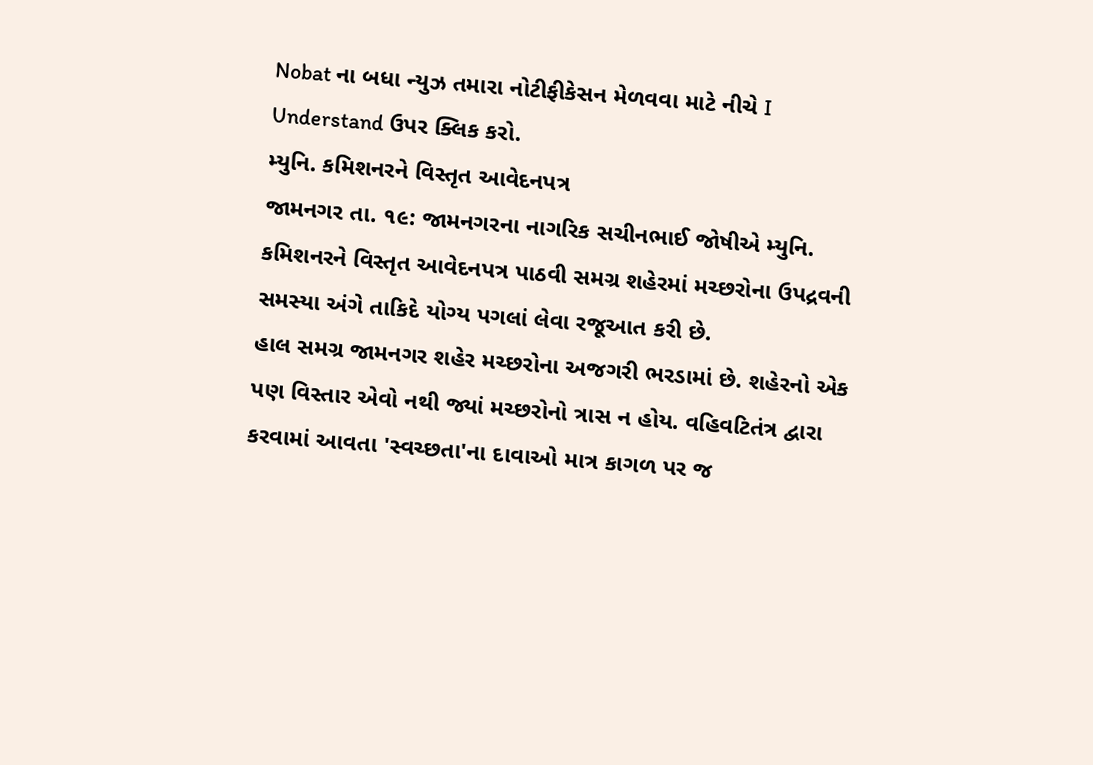Nobat ના બધા ન્યુઝ તમારા નોટીફીકેસન મેળવવા માટે નીચે I Understand ઉપર ક્લિક કરો.
મ્યુનિ. કમિશનરને વિસ્તૃત આવેદનપત્ર
જામનગર તા. ૧૯: જામનગરના નાગરિક સચીનભાઈ જોષીએ મ્યુનિ. કમિશનરને વિસ્તૃત આવેદનપત્ર પાઠવી સમગ્ર શહેરમાં મચ્છરોના ઉપદ્રવની સમસ્યા અંગે તાકિદે યોગ્ય પગલાં લેવા રજૂઆત કરી છે.
હાલ સમગ્ર જામનગર શહેર મચ્છરોના અજગરી ભરડામાં છે. શહેરનો એક પણ વિસ્તાર એવો નથી જ્યાં મચ્છરોનો ત્રાસ ન હોય. વહિવટિતંત્ર દ્વારા કરવામાં આવતા 'સ્વચ્છતા'ના દાવાઓ માત્ર કાગળ પર જ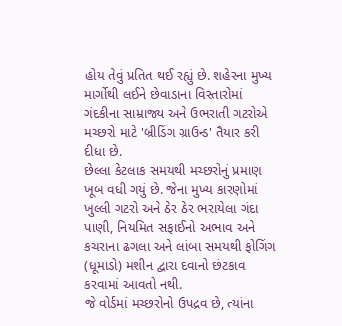હોય તેવું પ્રતિત થઈ રહ્યું છે. શહેરના મુખ્ય માર્ગોથી લઈને છેવાડાના વિસ્તારોમાં ગંદકીના સામ્રાજ્ય અને ઉભરાતી ગટરોએ મચ્છરો માટે 'બ્રીડિંગ ગ્રાઉન્ડ' તૈયાર કરી દીધા છે.
છેલ્લા કેટલાક સમયથી મચ્છરોનું પ્રમાણ ખૂબ વધી ગયું છે. જેના મુખ્ય કારણોમાં ખુલ્લી ગટરો અને ઠેર ઠેર ભરાયેલા ગંદા પાણી, નિયમિત સફાઈનો અભાવ અને કચરાના ઢગલા અને લાંબા સમયથી ફોગિંગ (ધૂમાડો) મશીન દ્વારા દવાનો છંટકાવ કરવામાં આવતો નથી.
જે વોર્ડમાં મચ્છરોનો ઉપદ્રવ છે, ત્યાંના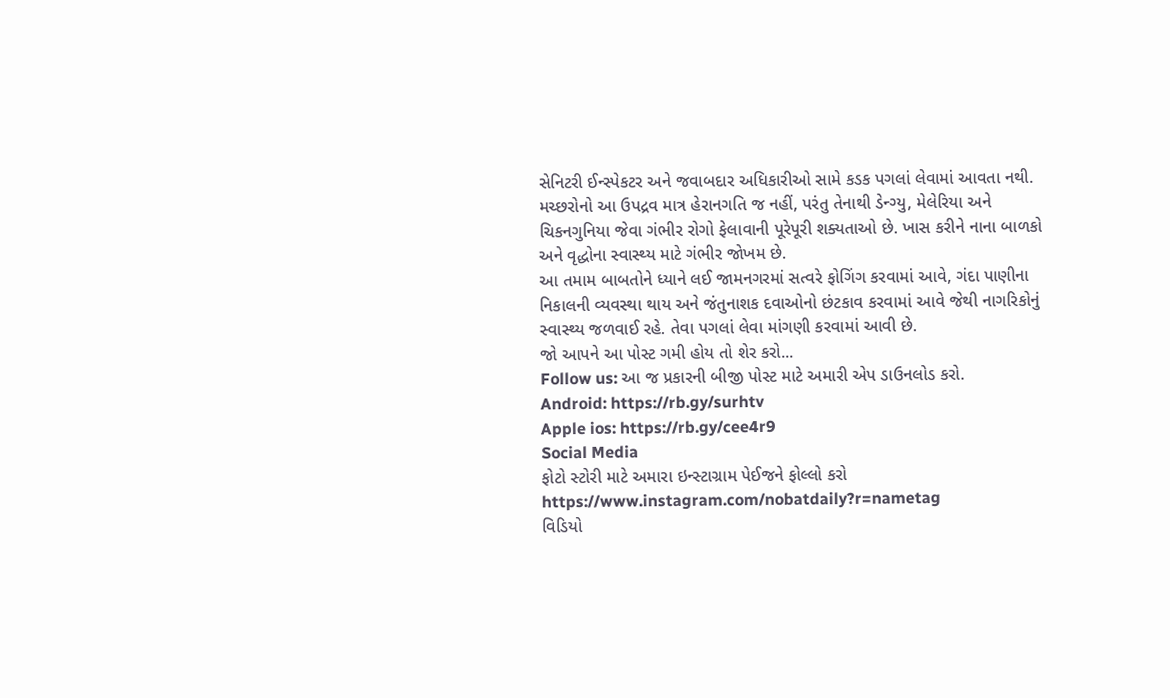સેનિટરી ઈન્સ્પેકટર અને જવાબદાર અધિકારીઓ સામે કડક પગલાં લેવામાં આવતા નથી. મચ્છરોનો આ ઉપદ્રવ માત્ર હેરાનગતિ જ નહીં, પરંતુ તેનાથી ડેન્ગ્યુ, મેલેરિયા અને ચિકનગુનિયા જેવા ગંભીર રોગો ફેલાવાની પૂરેપૂરી શક્યતાઓ છે. ખાસ કરીને નાના બાળકો અને વૃદ્ધોના સ્વાસ્થ્ય માટે ગંભીર જોખમ છે.
આ તમામ બાબતોને ધ્યાને લઈ જામનગરમાં સત્વરે ફોગિંગ કરવામાં આવે, ગંદા પાણીના નિકાલની વ્યવસ્થા થાય અને જંતુનાશક દવાઓનો છંટકાવ કરવામાં આવે જેથી નાગરિકોનું સ્વાસ્થ્ય જળવાઈ રહે. તેવા પગલાં લેવા માંગણી કરવામાં આવી છે.
જો આપને આ પોસ્ટ ગમી હોય તો શેર કરો...
Follow us: આ જ પ્રકારની બીજી પોસ્ટ માટે અમારી એપ ડાઉનલોડ કરો.
Android: https://rb.gy/surhtv
Apple ios: https://rb.gy/cee4r9
Social Media
ફોટો સ્ટોરી માટે અમારા ઇન્સ્ટાગ્રામ પેઈજને ફોલ્લો કરો
https://www.instagram.com/nobatdaily?r=nametag
વિડિયો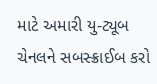માટે અમારી યુ-ટ્યૂબ ચેનલને સબસ્ક્રાઈબ કરો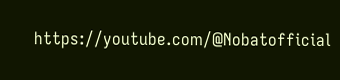https://youtube.com/@Nobatofficial